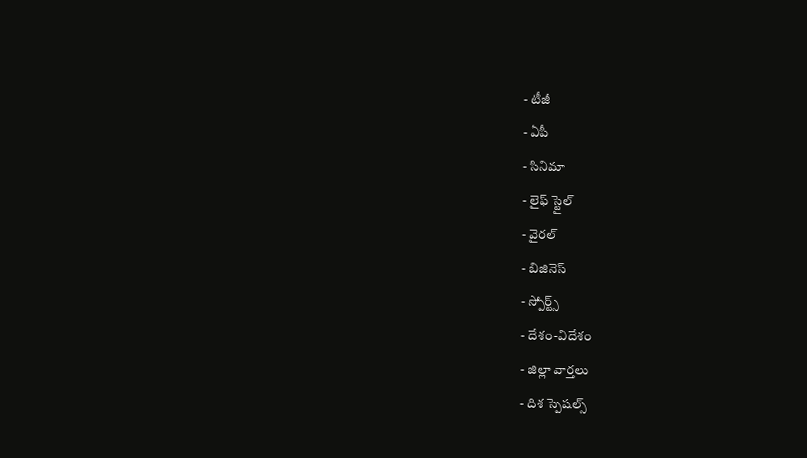- టీజీ
- ఏపీ
- సినిమా
- లైఫ్ స్టైల్
- వైరల్
- బిజినెస్
- స్పోర్ట్స్
- దేశం-విదేశం
- జిల్లా వార్తలు
- దిశ స్పెషల్స్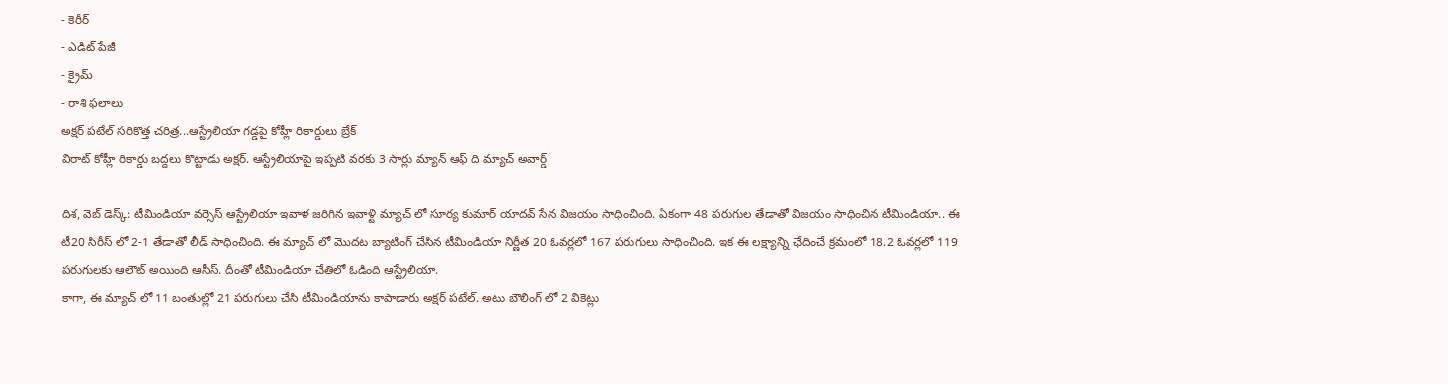- కెరీర్
- ఎడిట్ పేజీ
- క్రైమ్
- రాశి ఫలాలు
అక్షర్ పటేల్ సరికొత్త చరిత్ర...ఆస్ట్రేలియా గడ్డపై కోహ్లీ రికార్డులు బ్రేక్
విరాట్ కోహ్లీ రికార్డు బద్దలు కొట్టాడు అక్షర్. ఆస్ట్రేలియాపై ఇప్పటి వరకు 3 సార్లు మ్యాన్ ఆఫ్ ది మ్యాచ్ అవార్డ్

దిశ, వెబ్ డెస్క్: టీమిండియా వర్సెస్ ఆస్ట్రేలియా ఇవాళ జరిగిన ఇవాళ్టి మ్యాచ్ లో సూర్య కుమార్ యాదవ్ సేన విజయం సాధించింది. ఏకంగా 48 పరుగుల తేడాతో విజయం సాధించిన టీమిండియా.. ఈ టీ20 సిరీస్ లో 2-1 తేడాతో లీడ్ సాధించింది. ఈ మ్యాచ్ లో మొదట బ్యాటింగ్ చేసిన టీమిండియా నిర్ణీత 20 ఓవర్లలో 167 పరుగులు సాధించింది. ఇక ఈ లక్ష్యాన్ని ఛేదించే క్రమంలో 18.2 ఓవర్లలో 119 పరుగులకు ఆలౌట్ అయింది ఆసీస్. దీంతో టీమిండియా చేతిలో ఓడింది ఆస్ట్రేలియా.
కాగా, ఈ మ్యాచ్ లో 11 బంతుల్లో 21 పరుగులు చేసి టీమిండియాను కాపాడారు అక్షర్ పటేల్. అటు బౌలింగ్ లో 2 వికెట్లు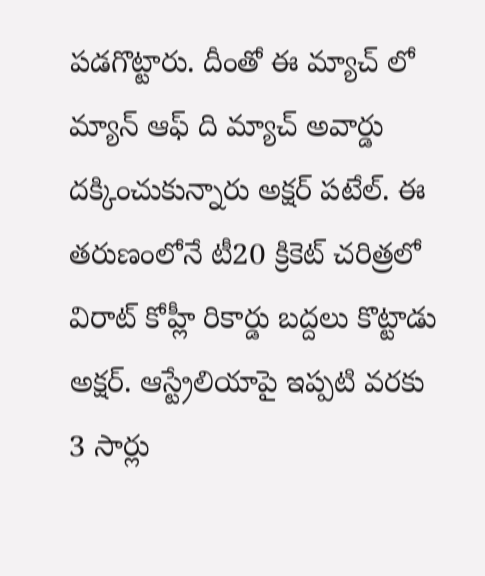పడగొట్టారు. దీంతో ఈ మ్యాచ్ లో మ్యాన్ ఆఫ్ ది మ్యాచ్ అవార్డు దక్కించుకున్నారు అక్షర్ పటేల్. ఈ తరుణంలోనే టీ20 క్రికెట్ చరిత్రలో విరాట్ కోహ్లీ రికార్డు బద్దలు కొట్టాడు అక్షర్. ఆస్ట్రేలియాపై ఇప్పటి వరకు 3 సార్లు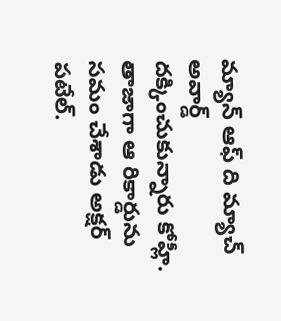మ్యాన్ ఆఫ్ ది మ్యాచ్ అవార్డ్ దక్కించుకున్నారు కోహ్లీ. తాజాగా ఆ రికార్డును సమం చేశాడు అక్షర్ పటేల్.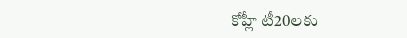కోహ్లీ టీ20లకు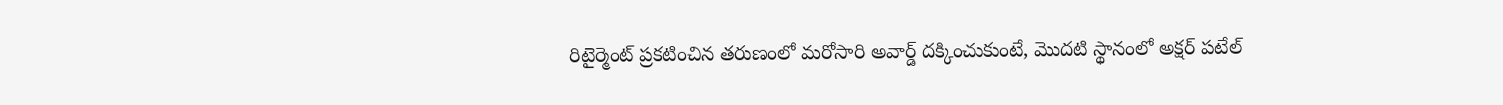రిటైర్మెంట్ ప్రకటించిన తరుణంలో మరోసారి అవార్డ్ దక్కించుకుంటే, మొదటి స్థానంలో అక్షర్ పటేల్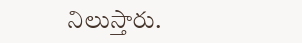నిలుస్తారు.